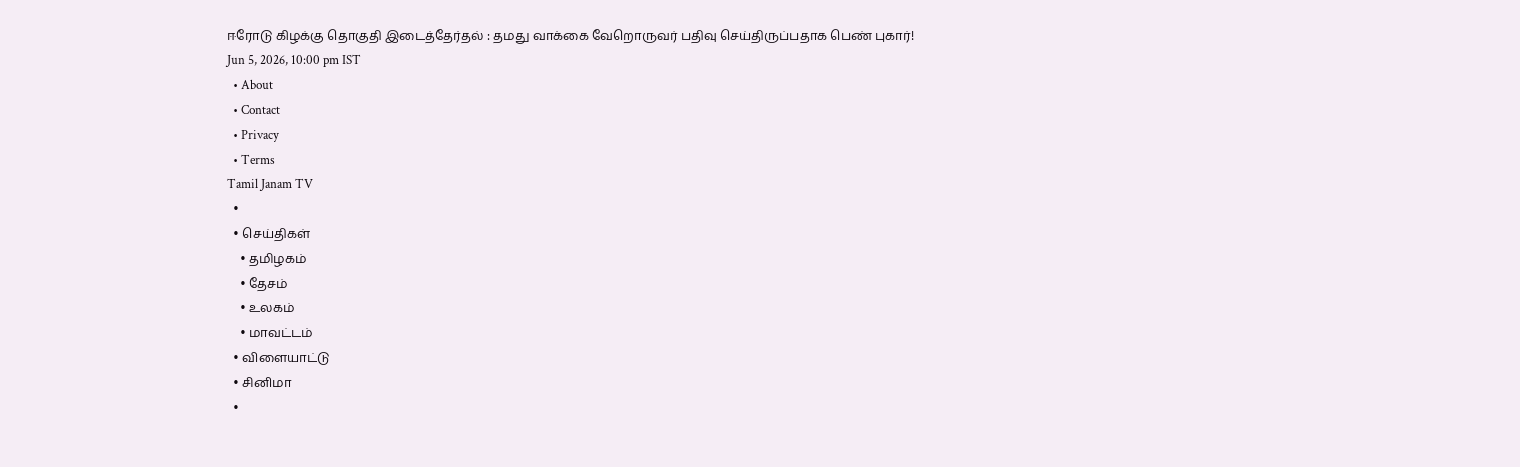ஈரோடு கிழக்கு தொகுதி இடைத்தேர்தல் : தமது வாக்கை வேறொருவர் பதிவு செய்திருப்பதாக பெண் புகார்!
Jun 5, 2026, 10:00 pm IST
  • About
  • Contact
  • Privacy
  • Terms
Tamil Janam TV
  •
  • செய்திகள்
    • தமிழகம்
    • தேசம்
    • உலகம்
    • மாவட்டம்
  • விளையாட்டு
  • சினிமா
  •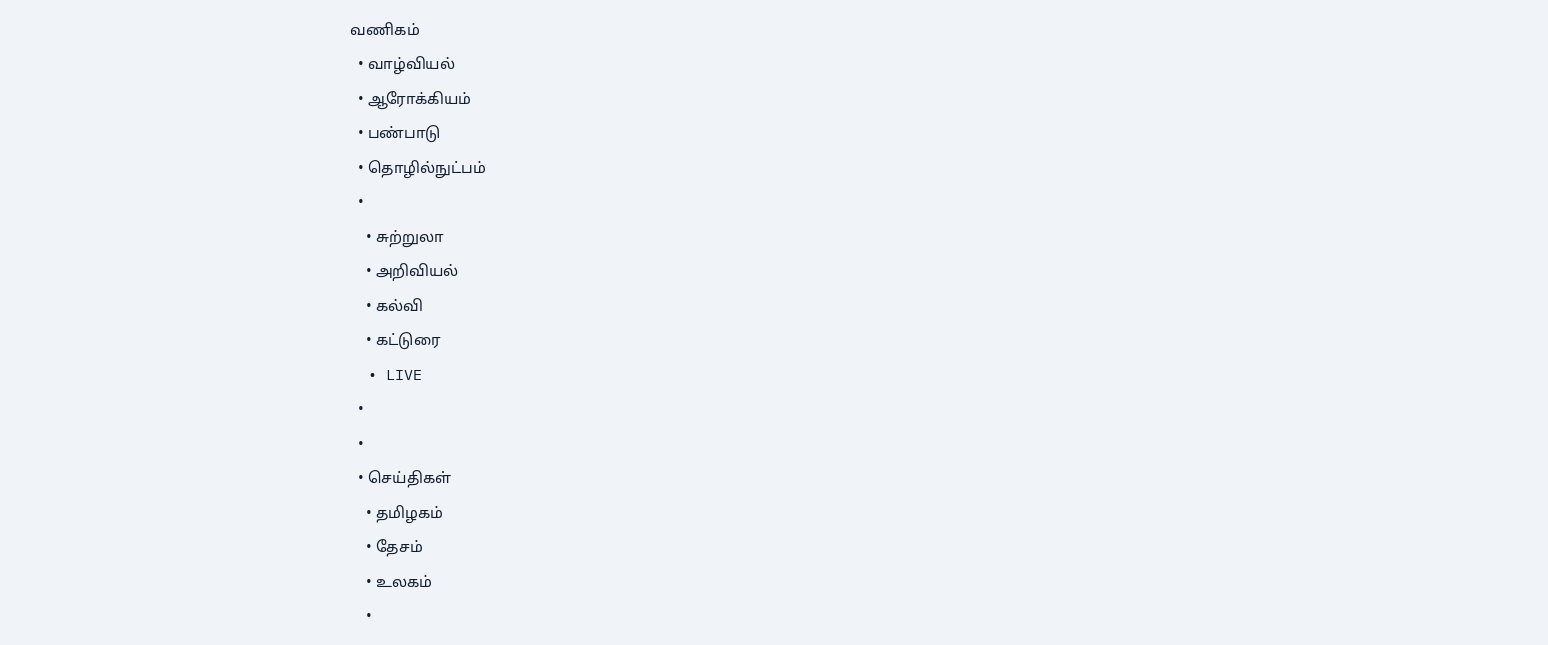வணிகம்
  • வாழ்வியல்
  • ஆரோக்கியம்
  • பண்பாடு
  • தொழில்நுட்பம்
  •
    • சுற்றுலா
    • அறிவியல்
    • கல்வி
    • கட்டுரை
  • LIVE
  •
  •
  • செய்திகள்
    • தமிழகம்
    • தேசம்
    • உலகம்
    •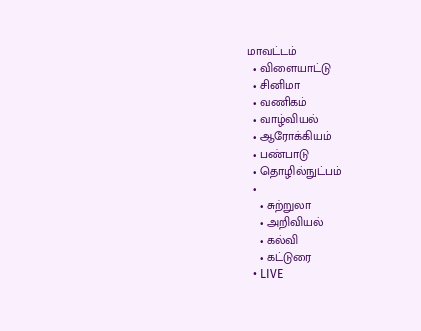மாவட்டம்
  • விளையாட்டு
  • சினிமா
  • வணிகம்
  • வாழ்வியல்
  • ஆரோக்கியம்
  • பண்பாடு
  • தொழில்நுட்பம்
  •
    • சுற்றுலா
    • அறிவியல்
    • கல்வி
    • கட்டுரை
  • LIVE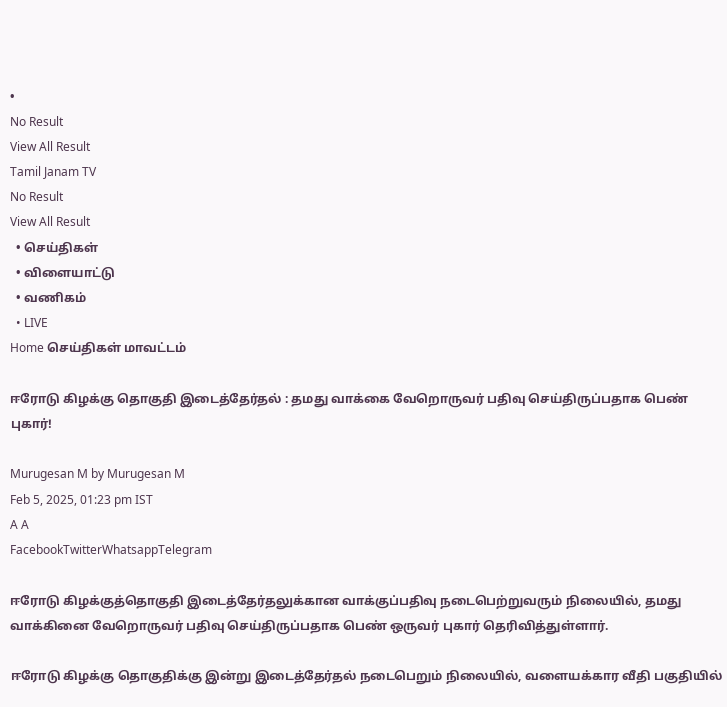•
No Result
View All Result
Tamil Janam TV
No Result
View All Result
  • செய்திகள்
  • விளையாட்டு
  • வணிகம்
  • LIVE
Home செய்திகள் மாவட்டம்

ஈரோடு கிழக்கு தொகுதி இடைத்தேர்தல் : தமது வாக்கை வேறொருவர் பதிவு செய்திருப்பதாக பெண் புகார்!

Murugesan M by Murugesan M
Feb 5, 2025, 01:23 pm IST
A A
FacebookTwitterWhatsappTelegram

ஈரோடு கிழக்குத்தொகுதி இடைத்தேர்தலுக்கான வாக்குப்பதிவு நடைபெற்றுவரும் நிலையில், தமது வாக்கினை வேறொருவர் பதிவு செய்திருப்பதாக பெண் ஒருவர் புகார் தெரிவித்துள்ளார்.

ஈரோடு கிழக்கு தொகுதிக்கு இன்று இடைத்தேர்தல் நடைபெறும் நிலையில், வளையக்கார வீதி பகுதியில்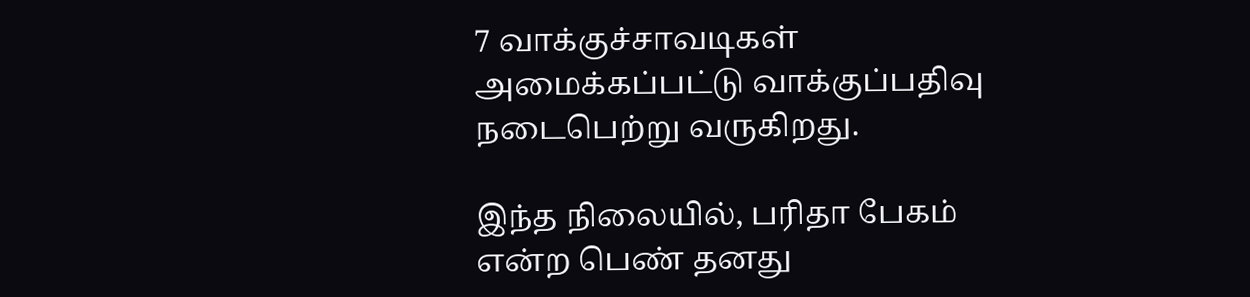7 வாக்குச்சாவடிகள் அமைக்கப்பட்டு வாக்குப்பதிவு நடைபெற்று வருகிறது.

இந்த நிலையில், பரிதா பேகம் என்ற பெண் தனது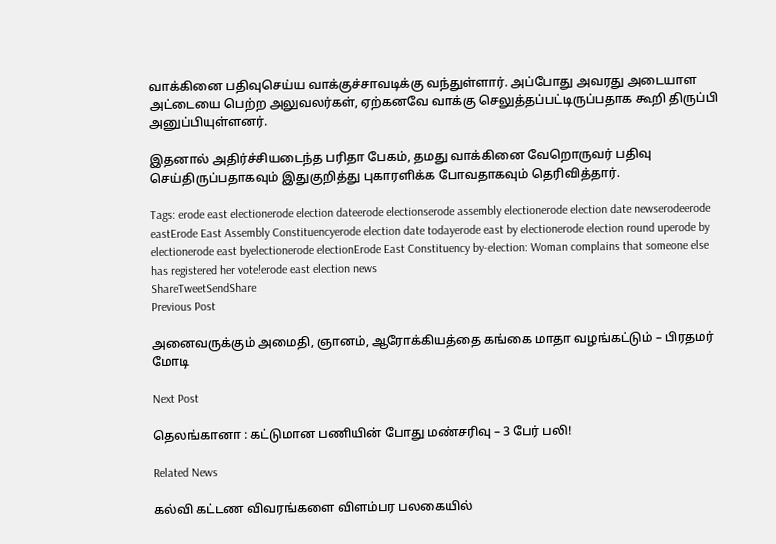வாக்கினை பதிவுசெய்ய வாக்குச்சாவடிக்கு வந்துள்ளார். அப்போது அவரது அடையாள அட்டையை பெற்ற அலுவலர்கள், ஏற்கனவே வாக்கு செலுத்தப்பட்டிருப்பதாக கூறி திருப்பி அனுப்பியுள்ளனர்.

இதனால் அதிர்ச்சியடைந்த பரிதா பேகம், தமது வாக்கினை வேறொருவர் பதிவு செய்திருப்பதாகவும் இதுகுறித்து புகாரளிக்க போவதாகவும் தெரிவித்தார்.

Tags: erode east electionerode election dateerode electionserode assembly electionerode election date newserodeerode eastErode East Assembly Constituencyerode election date todayerode east by electionerode election round uperode by electionerode east byelectionerode electionErode East Constituency by-election: Woman complains that someone else has registered her vote!erode east election news
ShareTweetSendShare
Previous Post

அனைவருக்கும் அமைதி, ஞானம், ஆரோக்கியத்தை கங்கை மாதா வழங்கட்டும் – பிரதமர் மோடி

Next Post

தெலங்கானா : கட்டுமான பணியின் போது மண்சரிவு – 3 பேர் பலி!

Related News

கல்வி கட்டண விவரங்களை விளம்பர பலகையில்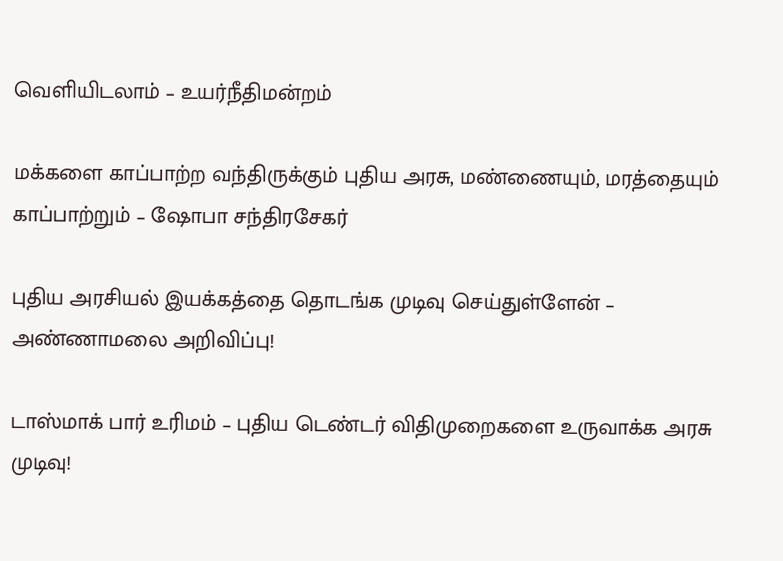வெளியிடலாம் – உயர்நீதிமன்றம்

மக்களை காப்பாற்ற வந்திருக்கும் புதிய அரசு, மண்ணையும், மரத்தையும் காப்பாற்றும் – ஷோபா சந்திரசேகர்

புதிய அரசியல் இயக்கத்தை தொடங்க முடிவு செய்துள்ளேன் – அண்ணாமலை அறிவிப்பு!

டாஸ்மாக் பார் உரிமம் – புதிய டெண்டர் விதிமுறைகளை உருவாக்க அரசு முடிவு!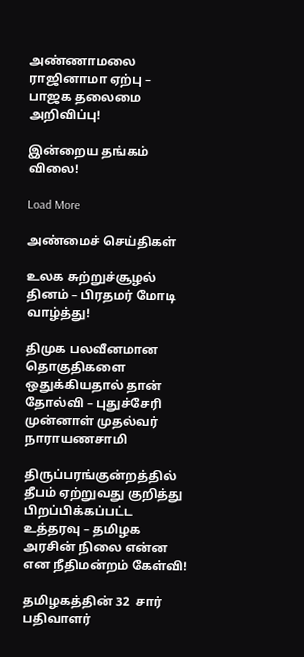அண்ணாமலை ராஜினாமா ஏற்பு – பாஜக தலைமை அறிவிப்பு!

இன்றைய தங்கம் விலை!

Load More

அண்மைச் செய்திகள்

உலக சுற்றுச்சூழல் தினம் – பிரதமர் மோடி வாழ்த்து!

திமுக பலவீனமான தொகுதிகளை ஒதுக்கியதால் தான் தோல்வி – புதுச்சேரி முன்னாள் முதல்வர் நாராயணசாமி

திருப்பரங்குன்றத்தில் தீபம் ஏற்றுவது குறித்து பிறப்பிக்கப்பட்ட உத்தரவு – தமிழக அரசின் நிலை என்ன என நீதிமன்றம் கேள்வி!

தமிழகத்தின் 32  சார் பதிவாளர்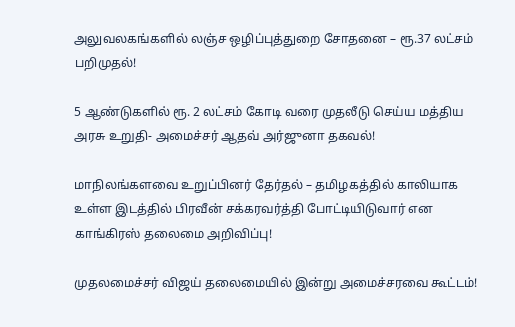அலுவலகங்களில் லஞ்ச ஒழிப்புத்துறை சோதனை – ரூ.37 லட்சம் பறிமுதல்!

5 ஆண்டுகளில் ரூ. 2 லட்சம் கோடி வரை முதலீடு செய்ய மத்திய அரசு உறுதி- அமைச்சர் ஆதவ் அர்ஜுனா தகவல்!

மாநிலங்களவை உறுப்பினர் தேர்தல் – தமிழகத்தில் காலியாக உள்ள இடத்தில் பிரவீன் சக்கரவர்த்தி போட்டியிடுவார் என காங்கிரஸ் தலைமை அறிவிப்பு!

முதலமைச்சர் விஜய் தலைமையில் இன்று அமைச்சரவை கூட்டம்!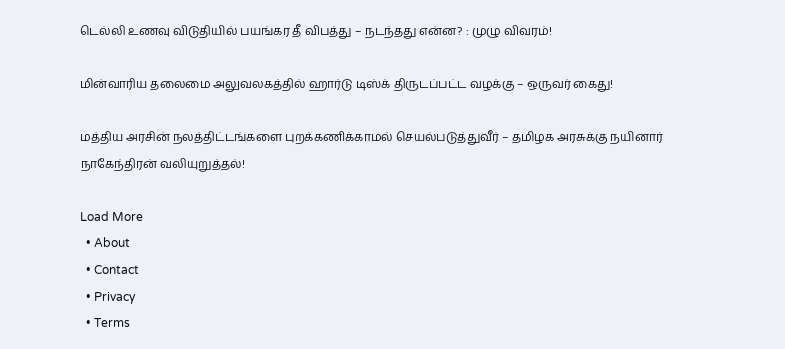டெல்லி உணவு விடுதியில் பயங்கர தீ விபத்து – நடந்தது என்ன? : முழு விவரம்!

மின்வாரிய தலைமை அலுவலகத்தில் ஹார்டு டிஸ்க் திருடப்பட்ட வழக்கு – ஒருவர் கைது!

மத்திய அரசின் நலத்திட்டங்களை புறக்கணிக்காமல் செயல்படுத்துவீர் – தமிழக அரசுக்கு நயினார் நாகேந்திரன் வலியுறுத்தல்!

Load More
  • About
  • Contact
  • Privacy
  • Terms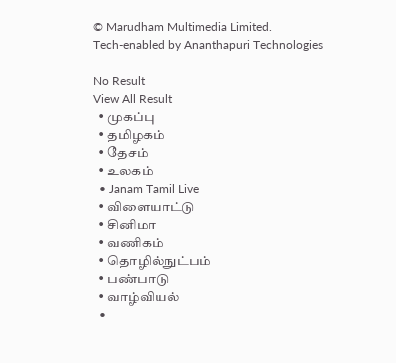© Marudham Multimedia Limited.
Tech-enabled by Ananthapuri Technologies

No Result
View All Result
  • முகப்பு
  • தமிழகம்
  • தேசம்
  • உலகம்
  • Janam Tamil Live
  • விளையாட்டு
  • சினிமா
  • வணிகம்
  • தொழில்நுட்பம்
  • பண்பாடு
  • வாழ்வியல்
  •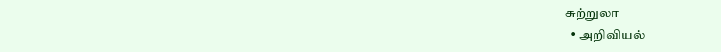சுற்றுலா
  • அறிவியல்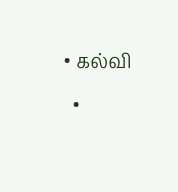• கல்வி
  •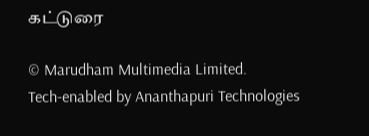கட்டுரை

© Marudham Multimedia Limited.
Tech-enabled by Ananthapuri Technologies